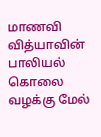மாணவி வித்யாவின் பாலியல் கொலை வழக்கு மேல்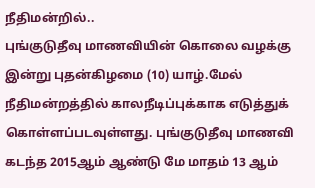நீதிமன்றில்..
புங்குடுதீவு மாணவியின் கொலை வழக்கு இன்று புதன்கிழமை (10) யாழ்.மேல் நீதிமன்றத்தில் காலநீடிப்புக்காக எடுத்துக் கொள்ளப்படவுள்ளது. புங்குடுதீவு மாணவி கடந்த 2015ஆம் ஆண்டு மே மாதம் 13 ஆம்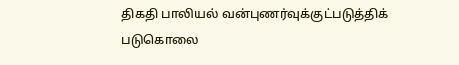திகதி பாலியல் வன்புணர்வுக்குட்படுத்திக் படுகொலை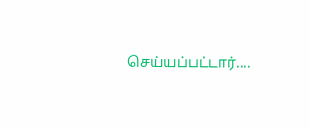செய்யப்பட்டார்....